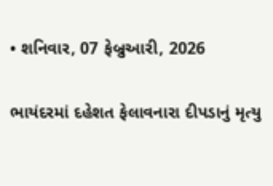• શનિવાર, 07 ફેબ્રુઆરી, 2026

ભાયંદરમાં દહેશત ફેલાવનારા દીપડાનું મૃત્યુ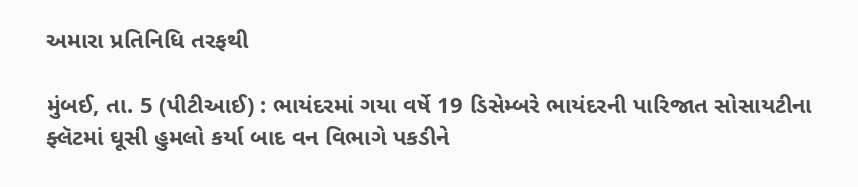અમારા પ્રતિનિધિ તરફથી

મુંબઈ, તા. 5 (પીટીઆઈ) : ભાયંદરમાં ગયા વર્ષે 19 ડિસેમ્બરે ભાયંદરની પારિજાત સોસાયટીના ફ્લૅટમાં ઘૂસી હુમલો કર્યા બાદ વન વિભાગે પકડીને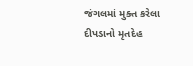જંગલમાં મુક્ત કરેલા દીપડાનો મૃતદેહ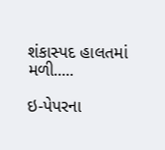શંકાસ્પદ હાલતમાં મળી.....

ઇ-પેપરના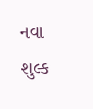નવા શુલ્ક